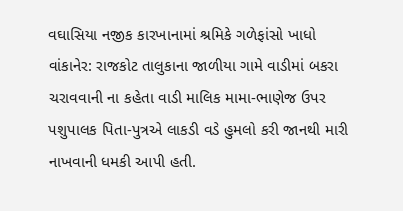વઘાસિયા નજીક કારખાનામાં શ્રમિકે ગળેફાંસો ખાધો
વાંકાનેર: રાજકોટ તાલુકાના જાળીયા ગામે વાડીમાં બકરા ચરાવવાની ના કહેતા વાડી માલિક મામા-ભાણેજ ઉપર પશુપાલક પિતા-પુત્રએ લાકડી વડે હુમલો કરી જાનથી મારી નાખવાની ધમકી આપી હતી.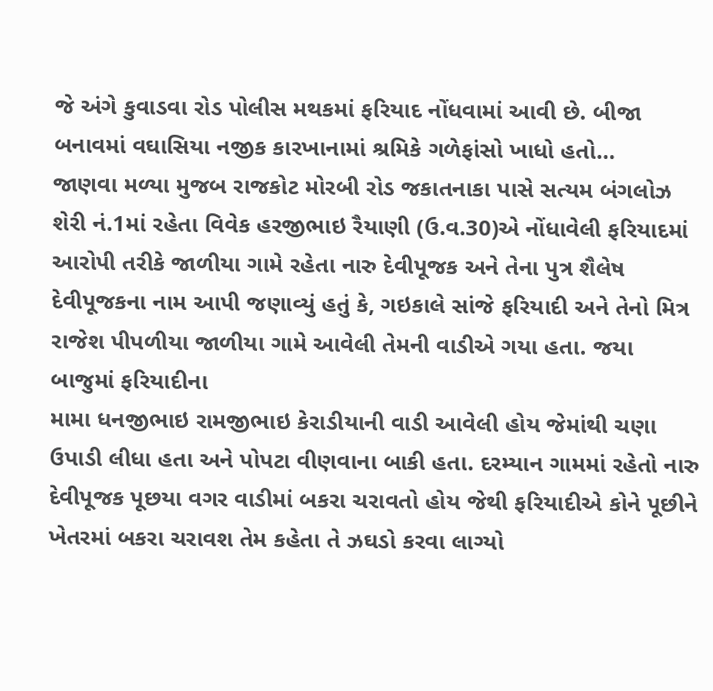જે અંગે કુવાડવા રોડ પોલીસ મથકમાં ફરિયાદ નોંધવામાં આવી છે. બીજા બનાવમાં વઘાસિયા નજીક કારખાનામાં શ્રમિકે ગળેફાંસો ખાધો હતો…
જાણવા મળ્યા મુજબ રાજકોટ મોરબી રોડ જકાતનાકા પાસે સત્યમ બંગલોઝ શેરી નં.1માં રહેતા વિવેક હરજીભાઇ રૈયાણી (ઉ.વ.30)એ નોંધાવેલી ફરિયાદમાં આરોપી તરીકે જાળીયા ગામે રહેતા નારુ દેવીપૂજક અને તેના પુત્ર શૈલેષ દેવીપૂજકના નામ આપી જણાવ્યું હતું કે, ગઇકાલે સાંજે ફરિયાદી અને તેનો મિત્ર રાજેશ પીપળીયા જાળીયા ગામે આવેલી તેમની વાડીએ ગયા હતા. જયા બાજુમાં ફરિયાદીના
મામા ધનજીભાઇ રામજીભાઇ કેરાડીયાની વાડી આવેલી હોય જેમાંથી ચણા ઉપાડી લીધા હતા અને પોપટા વીણવાના બાકી હતા. દરમ્યાન ગામમાં રહેતો નારુ દેવીપૂજક પૂછયા વગર વાડીમાં બકરા ચરાવતો હોય જેથી ફરિયાદીએ કોને પૂછીને ખેતરમાં બકરા ચરાવશ તેમ કહેતા તે ઝઘડો કરવા લાગ્યો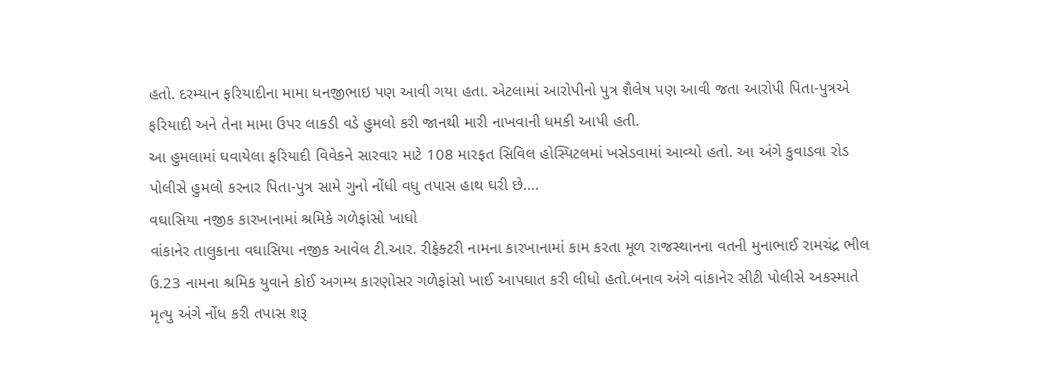હતો. દરમ્યાન ફરિયાદીના મામા ધનજીભાઇ પણ આવી ગયા હતા. એટલામાં આરોપીનો પુત્ર શૈલેષ પણ આવી જતા આરોપી પિતા-પુત્રએ ફરિયાદી અને તેના મામા ઉપર લાકડી વડે હુમલો કરી જાનથી મારી નાખવાની ધમકી આપી હતી.
આ હુમલામાં ઘવાયેલા ફરિયાદી વિવેકને સારવાર માટે 108 મારફત સિવિલ હોસ્પિટલમાં ખસેડવામાં આવ્યો હતો. આ અંગે કુવાડવા રોડ પોલીસે હુમલો કરનાર પિતા-પુત્ર સામે ગુનો નોંધી વધુ તપાસ હાથ ઘરી છે….
વઘાસિયા નજીક કારખાનામાં શ્રમિકે ગળેફાંસો ખાધો
વાંકાનેર તાલુકાના વઘાસિયા નજીક આવેલ ટી.આર. રીફેક્ટરી નામના કારખાનામાં કામ કરતા મૂળ રાજસ્થાનના વતની મુનાભાઈ રામચંદ્ર ભીલ ઉ.23 નામના શ્રમિક યુવાને કોઈ અગમ્ય કારણોસર ગળેફાંસો ખાઈ આપઘાત કરી લીધો હતો.બનાવ અંગે વાંકાનેર સીટી પોલીસે અકસ્માતે મૃત્યુ અંગે નોંધ કરી તપાસ શરૂ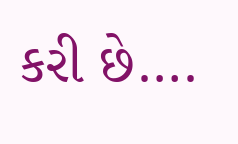કરી છે….